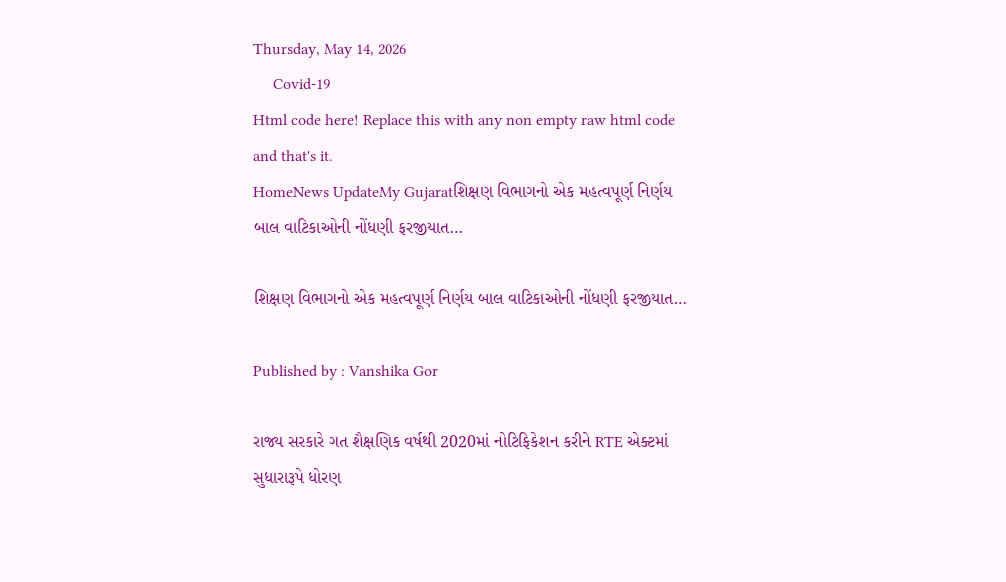Thursday, May 14, 2026
     Covid-19
Html code here! Replace this with any non empty raw html code and that's it.
HomeNews UpdateMy Gujaratશિક્ષણ વિભાગનો એક મહત્વપૂર્ણ નિર્ણય બાલ વાટિકાઓની નોંધણી ફરજીયાત…

શિક્ષણ વિભાગનો એક મહત્વપૂર્ણ નિર્ણય બાલ વાટિકાઓની નોંધણી ફરજીયાત…

Published by : Vanshika Gor

રાજ્ય સરકારે ગત શૈક્ષણિક વર્ષથી 2020માં નોટિફિકેશન કરીને RTE એક્ટમાં સુધારારૂપે ધોરણ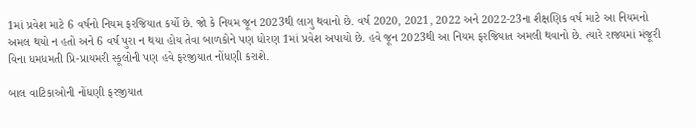1માં પ્રવેશ માટે 6 વર્ષનો નિયમ ફરજિયાત કર્યો છે. જો કે નિયમ જૂન 2023થી લાગુ થવાનો છે. વર્ષ 2020, 2021, 2022 અને 2022-23ના શૈક્ષણિક વર્ષ માટે આ નિયમનો અમલ થયો ન હતો અને 6 વર્ષ પુરા ન થયા હોય તેવા બાળકોને પણ ધોરણ 1માં પ્રવેશ અપાયો છે. હવે જૂન 2023થી આ નિયમ ફરજિયાત અમલી થવાનો છે. ત્યારે રાજ્યમાં મંજૂરી વિના ધમધમતી પ્રિ-પ્રાયમરી સ્કૂલોની પણ હવે ફરજીયાત નોંધણી કરાશે.

બાલ વાટિકાઓની નોંધણી ફરજીયાત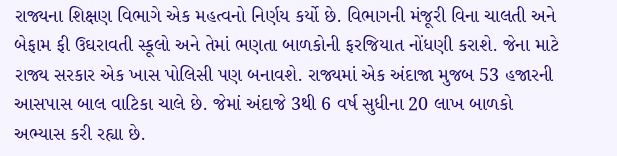રાજ્યના શિક્ષણ વિભાગે એક મહત્વનો નિર્ણય કર્યો છે. વિભાગની મંજૂરી વિના ચાલતી અને બેફામ ફી ઉઘરાવતી સ્કૂલો અને તેમાં ભણતા બાળકોની ફરજિયાત નોંધણી કરાશે. જેના માટે રાજ્ય સરકાર એક ખાસ પોલિસી પણ બનાવશે. રાજ્યમાં એક અંદાજા મુજબ 53 હજારની આસપાસ બાલ વાટિકા ચાલે છે. જેમાં અંદાજે 3થી 6 વર્ષ સુધીના 20 લાખ બાળકો અભ્યાસ કરી રહ્યા છે.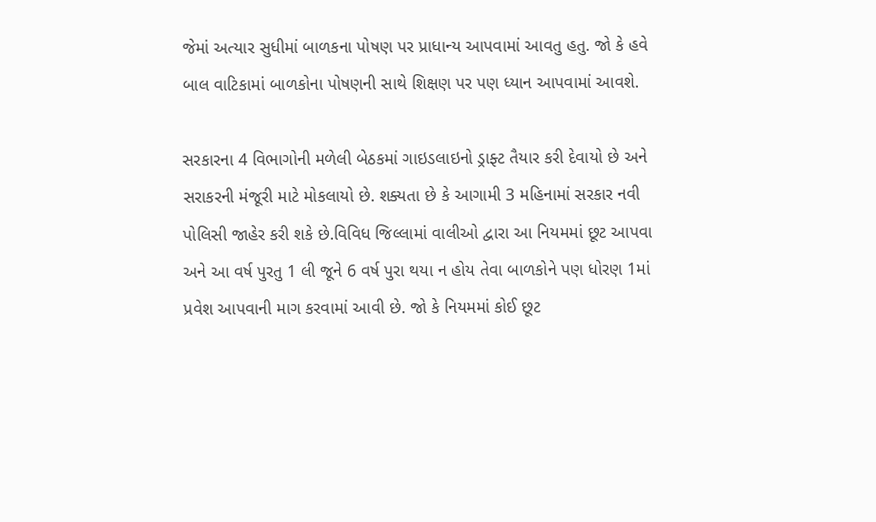જેમાં અત્યાર સુધીમાં બાળકના પોષણ પર પ્રાધાન્ય આપવામાં આવતુ હતુ. જો કે હવે બાલ વાટિકામાં બાળકોના પોષણની સાથે શિક્ષણ પર પણ ધ્યાન આપવામાં આવશે.

સરકારના 4 વિભાગોની મળેલી બેઠકમાં ગાઇડલાઇનો ડ્રાફ્ટ તૈયાર કરી દેવાયો છે અને સરાકરની મંજૂરી માટે મોકલાયો છે. શક્યતા છે કે આગામી 3 મહિનામાં સરકાર નવી પોલિસી જાહેર કરી શકે છે.વિવિધ જિલ્લામાં વાલીઓ દ્વારા આ નિયમમાં છૂટ આપવા અને આ વર્ષ પુરતુ 1 લી જૂને 6 વર્ષ પુરા થયા ન હોય તેવા બાળકોને પણ ધોરણ 1માં પ્રવેશ આપવાની માગ કરવામાં આવી છે. જો કે નિયમમાં કોઈ છૂટ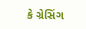કે ગ્રેસિંગ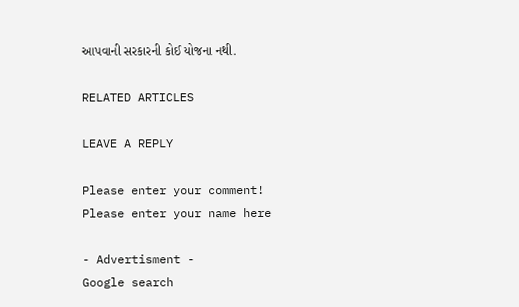આપવાની સરકારની કોઈ યોજના નથી.

RELATED ARTICLES

LEAVE A REPLY

Please enter your comment!
Please enter your name here

- Advertisment -
Google search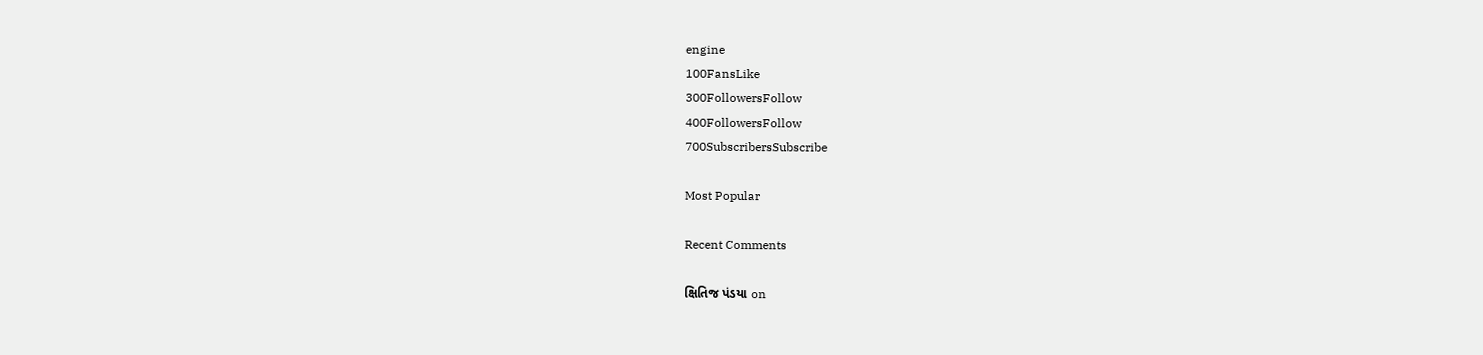engine
100FansLike
300FollowersFollow
400FollowersFollow
700SubscribersSubscribe

Most Popular

Recent Comments

ક્ષિતિજ પંડયા on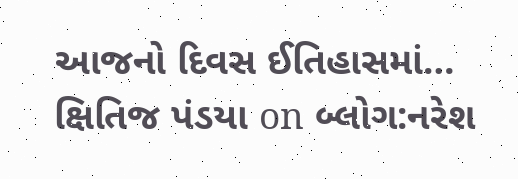આજનો દિવસ ઈતિહાસમાં…
ક્ષિતિજ પંડયા on બ્લોગ:નરેશ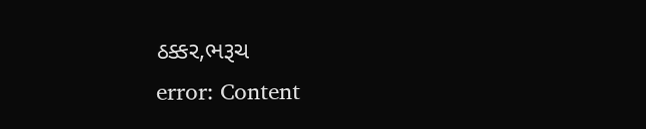ઠક્કર,ભરૂચ
error: Content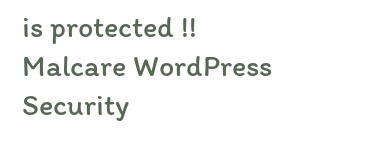is protected !!
Malcare WordPress Security